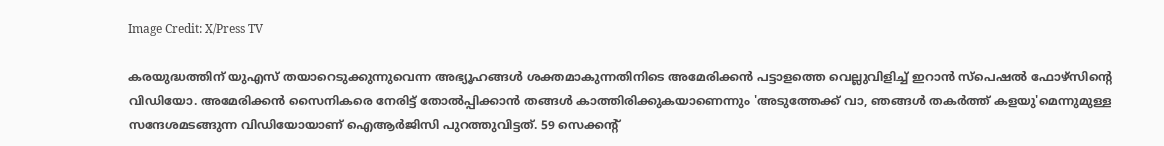Image Credit: X/Press TV

കരയുദ്ധത്തിന് യുഎസ് തയാറെടുക്കുന്നുവെന്ന അഭ്യൂഹങ്ങള്‍ ശക്തമാകുന്നതിനിടെ അമേരിക്കന്‍ പട്ടാളത്തെ വെല്ലുവിളിച്ച് ഇറാന്‍ സ്പെഷല്‍ ഫോഴ്സിന്‍റെ വിഡിയോ. അമേരിക്കന്‍ സൈനികരെ നേരിട്ട് തോല്‍പ്പിക്കാന്‍ തങ്ങള്‍ കാത്തിരിക്കുകയാണെന്നും 'അടുത്തേക്ക് വാ, ഞങ്ങള്‍ തകര്‍ത്ത് കളയു'മെന്നുമുള്ള സന്ദേശമടങ്ങുന്ന വിഡിയോയാണ് ഐആര്‍ജിസി പുറത്തുവിട്ടത്. 59 സെക്കന്‍റ്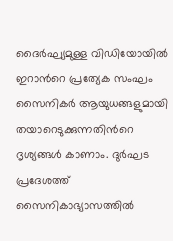ദൈര്‍ഘ്യമുള്ള വിഡിയോയില്‍ ഇറാന്‍റെ പ്രത്യേക സംഘം സൈനികര്‍ ആയുധങ്ങളുമായി തയാറെടുക്കുന്നതിന്‍റെ ദൃശ്യങ്ങള്‍ കാണാം. ദുര്‍ഘട പ്രദേശത്ത് സൈനികാഭ്യാസത്തില്‍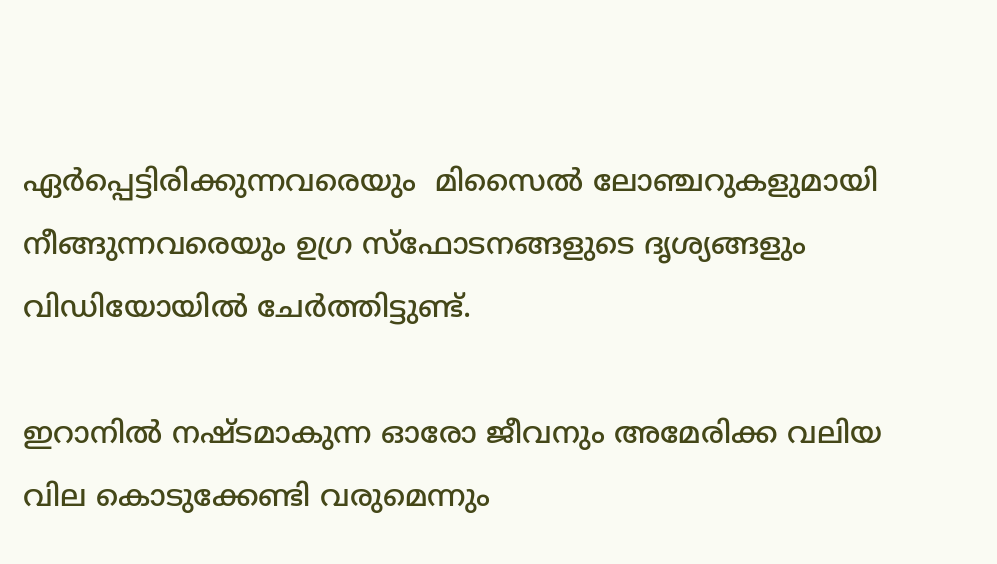ഏര്‍പ്പെട്ടിരിക്കുന്നവരെയും  മിസൈല്‍ ലോഞ്ചറുകളുമായി നീങ്ങുന്നവരെയും ഉഗ്ര സ്ഫോടനങ്ങളുടെ ദൃശ്യങ്ങളും വിഡിയോയില്‍ ചേര്‍ത്തിട്ടുണ്ട്.

ഇറാനില്‍ നഷ്ടമാകുന്ന ഓരോ ജീവനും അമേരിക്ക വലിയ വില കൊടുക്കേണ്ടി വരുമെന്നും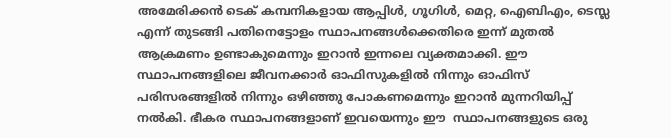അമേരിക്കന്‍ ടെക് കമ്പനികളായ ആപ്പിള്‍, ഗൂഗിള്‍, മെറ്റ, ഐബിഎം, ടെസ്ല എന്ന് തുടങ്ങി പതിനെട്ടോളം സ്ഥാപനങ്ങള്‍ക്കെതിരെ ഇന്ന് മുതല്‍ ആക്രമണം ഉണ്ടാകുമെന്നും ഇറാന്‍ ഇന്നലെ വ്യക്തമാക്കി. ഈ സ്ഥാപനങ്ങളിലെ ജീവനക്കാര്‍ ഓഫിസുകളില്‍ നിന്നും ഓഫിസ് പരിസരങ്ങളില്‍ നിന്നും ഒഴിഞ്ഞു പോകണമെന്നും ഇറാന്‍ മുന്നറിയിപ്പ് നല്‍കി. ഭീകര സ്ഥാപനങ്ങളാണ് ഇവയെന്നും ഈ  സ്ഥാപനങ്ങളുടെ ഒരു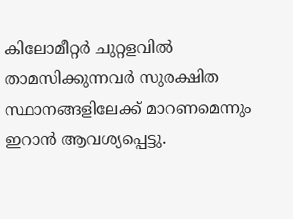കിലോമീറ്റര്‍ ചുറ്റളവില്‍ താമസിക്കുന്നവര്‍ സുരക്ഷിത സ്ഥാനങ്ങളിലേക്ക് മാറണമെന്നും ഇറാന്‍ ആവശ്യപ്പെട്ടു.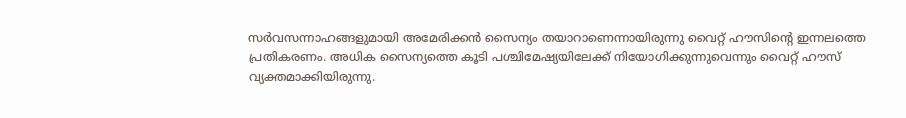സര്‍വസന്നാഹങ്ങളുമായി അമേരിക്കന്‍ സൈന്യം തയാറാണെന്നായിരുന്നു വൈറ്റ് ഹൗസിന്‍റെ ഇന്നലത്തെ പ്രതികരണം. അധിക സൈന്യത്തെ കൂടി പശ്ചിമേഷ്യയിലേക്ക് നിയോഗിക്കുന്നുവെന്നും വൈറ്റ് ഹൗസ് വ്യക്തമാക്കിയിരുന്നു.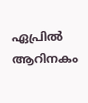ഏപ്രില്‍ ആറിനകം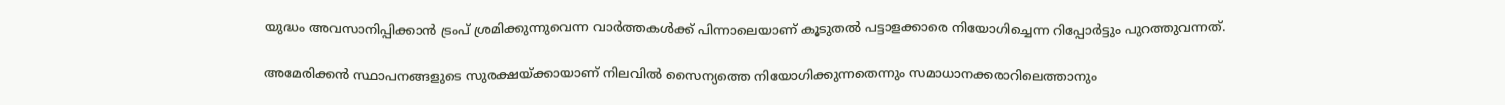യുദ്ധം അവസാനിപ്പിക്കാന്‍ ട്രംപ് ശ്രമിക്കുന്നുവെന്ന വാര്‍ത്തകള്‍ക്ക് പിന്നാലെയാണ് കൂടുതല്‍ പട്ടാളക്കാരെ നിയോഗിച്ചെന്ന റിപ്പോര്‍ട്ടും പുറത്തുവന്നത്.

അമേരിക്കന്‍ സ്ഥാപനങ്ങളുടെ സുരക്ഷയ്ക്കായാണ് നിലവില്‍ സൈന്യത്തെ നിയോഗിക്കുന്നതെന്നും സമാധാനക്കരാറിലെത്താനും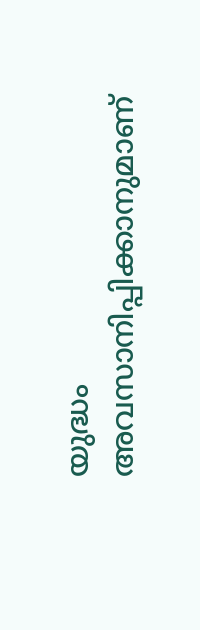യുദ്ധം അവസാനിപ്പിക്കാനുമാണ്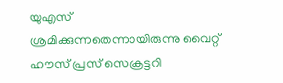യുഎസ് ശ്രമിക്കുന്നതെന്നായിരുന്നു വൈറ്റ് ഹൗസ് പ്രസ് സെക്രട്ടറി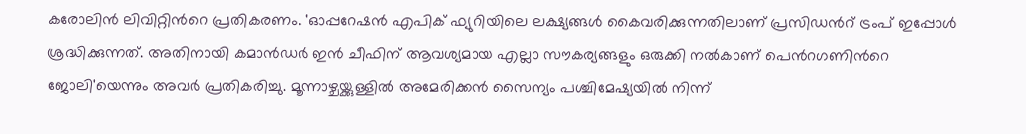കരോലിന്‍ ലിവിറ്റിന്‍റെ പ്രതികരണം. 'ഓപ്പറേഷന്‍ എപിക് ഫ്യുറിയിലെ ലക്ഷ്യങ്ങള്‍ കൈവരിക്കുന്നതിലാണ് പ്രസിഡന്‍റ് ട്രംപ് ഇപ്പോള്‍ ശ്രദ്ധിക്കുന്നത്. അതിനായി കമാന്‍ഡര്‍ ഇന്‍ ചീഫിന് ആവശ്യമായ എല്ലാ സൗകര്യങ്ങളും ഒരുക്കി നല്‍കാണ് പെന്‍റഗണിന്‍റെ ജോലി'യെന്നും അവര്‍ പ്രതികരിച്ചു. മൂന്നാഴ്ചയ്ക്കുള്ളില്‍ അമേരിക്കന്‍ സൈന്യം പശ്ചിമേഷ്യയില്‍ നിന്ന്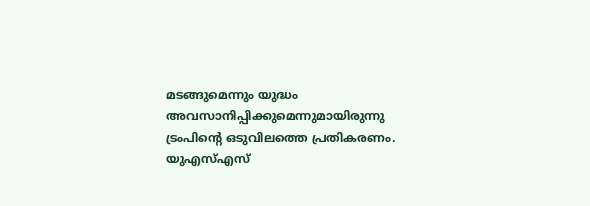മടങ്ങുമെന്നും യുദ്ധം അവസാനിപ്പിക്കുമെന്നുമായിരുന്നു ട്രംപിന്‍റെ ഒടുവിലത്തെ പ്രതികരണം. യുഎസ്എസ്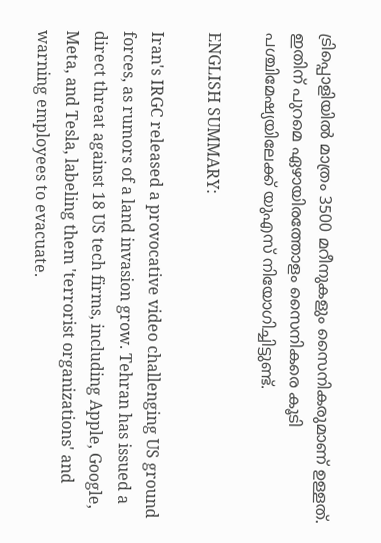ട്രിപ്പൊളിയില്‍ മാത്രം 3500 മറീനുകളും സൈനികരുമാണ് ഉള്ളത്. ഇതിന് പുറമെ ഏഴായിരത്തോളം സൈനികരെ കൂടി പശ്ചിമേഷ്യയിലേക്ക് യുഎസ് നിയോഗിച്ചിട്ടുണ്ട്.

ENGLISH SUMMARY:

Iran's IRGC released a provocative video challenging US ground forces, as rumors of a land invasion grow. Tehran has issued a direct threat against 18 US tech firms, including Apple, Google, Meta, and Tesla, labeling them 'terrorist organizations' and warning employees to evacuate.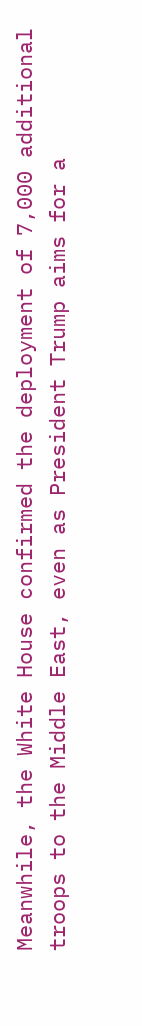Meanwhile, the White House confirmed the deployment of 7,000 additional troops to the Middle East, even as President Trump aims for a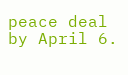peace deal by April 6.